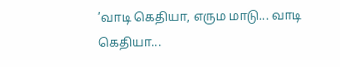’வாடி கெதியா, எரும மாடு... வாடி கெதியா...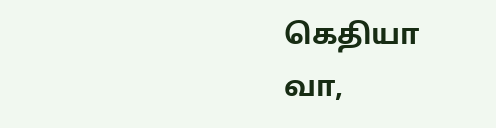கெதியா வா,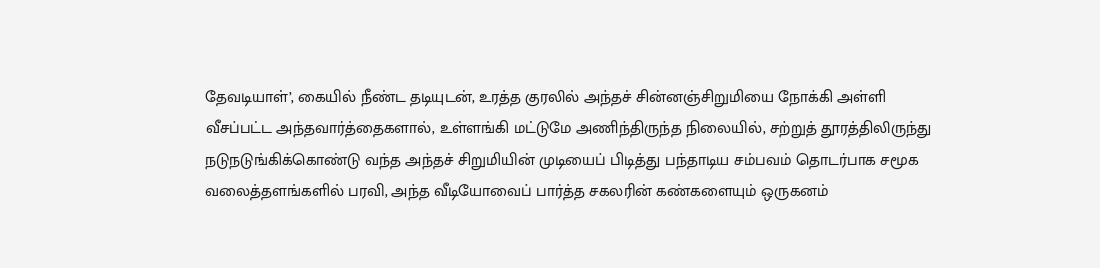தேவடியாள்’, கையில் நீண்ட தடியுடன், உரத்த குரலில் அந்தச் சின்னஞ்சிறுமியை நோக்கி அள்ளி வீசப்பட்ட அந்தவார்த்தைகளால், உள்ளங்கி மட்டுமே அணிந்திருந்த நிலையில், சற்றுத் தூரத்திலிருந்து நடுநடுங்கிக்கொண்டு வந்த அந்தச் சிறுமியின் முடியைப் பிடித்து பந்தாடிய சம்பவம் தொடர்பாக சமூக வலைத்தளங்களில் பரவி, அந்த வீடியோவைப் பார்த்த சகலரின் கண்களையும் ஒருகனம்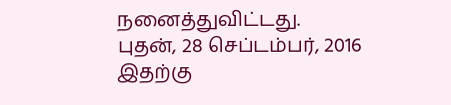நனைத்துவிட்டது.
புதன், 28 செப்டம்பர், 2016
இதற்கு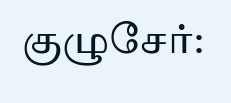குழுசேர்: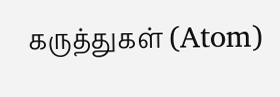கருத்துகள் (Atom)